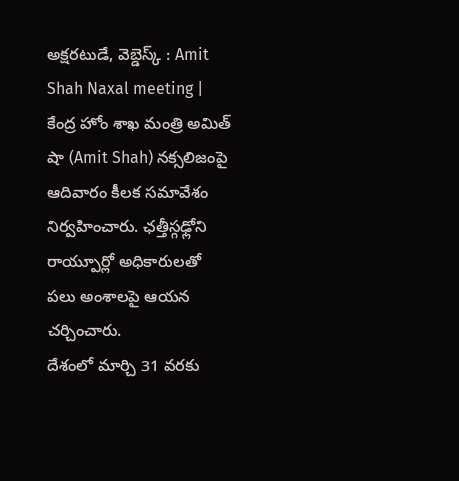అక్షరటుడే, వెబ్డెస్క్ : Amit Shah Naxal meeting | కేంద్ర హోం శాఖ మంత్రి అమిత్ షా (Amit Shah) నక్సలిజంపై ఆదివారం కీలక సమావేశం నిర్వహించారు. ఛత్తీస్గఢ్లోని రాయ్పూర్లో అధికారులతో పలు అంశాలపై ఆయన చర్చించారు.
దేశంలో మార్చి 31 వరకు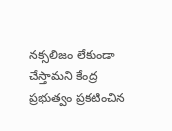నక్సలిజం లేకుండా చేస్తామని కేంద్ర ప్రభుత్వం ప్రకటించిన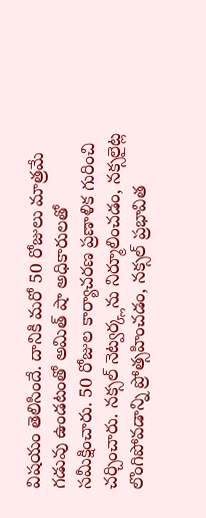విషయం తెలిసిందే. దానికి మరో 50 రోజులు మాత్రమే గడువు ఉండటంతో అమిత్ షా అధికారులతో సమీక్షించారు. 50 రోజుల కార్యాచరణ ప్రణాళిక గురించి చర్చించారు. నక్సల్ నెట్వర్క్లను నిర్మూలించడం, నక్సలైట్ల లొంగిపోవడాన్ని ప్రోత్సహించడం, నక్సల్ ప్రభావిత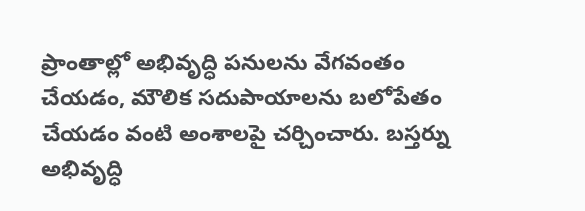ప్రాంతాల్లో అభివృద్ధి పనులను వేగవంతం చేయడం, మౌలిక సదుపాయాలను బలోపేతం చేయడం వంటి అంశాలపై చర్చించారు. బస్తర్ను అభివృద్ధి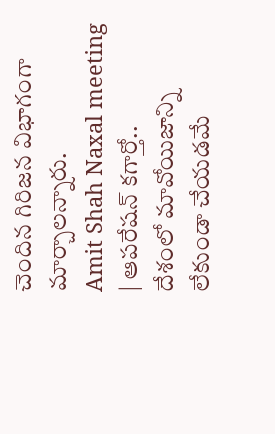చెందిన గిరిజన విభాగంగా మార్చాలన్నారు.
Amit Shah Naxal meeting | ఆపరేషన్ కగార్తో..
దేశంలో మావోయిజాన్ని లేకుండా చేయడమే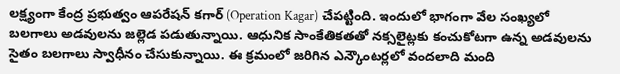లక్ష్యంగా కేంద్ర ప్రభుత్వం ఆపరేషన్ కగార్ (Operation Kagar) చేపట్టింది. ఇందులో భాగంగా వేల సంఖ్యలో బలగాలు అడవులను జల్లెడ పడుతున్నాయి. ఆధునిక సాంకేతికతతో నక్సలైట్లకు కంచుకోటగా ఉన్న అడవులను సైతం బలగాలు స్వాధీనం చేసుకున్నాయి. ఈ క్రమంలో జరిగిన ఎన్కౌంటర్లలో వందలాది మంది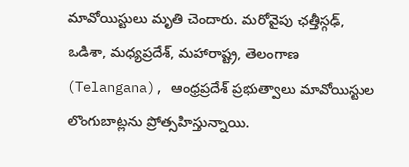మావోయిస్టులు మృతి చెందారు. మరోవైపు ఛత్తీస్గఢ్, ఒడిశా, మధ్యప్రదేశ్, మహారాష్ట్ర, తెలంగాణ (Telangana), ఆంధ్రప్రదేశ్ ప్రభుత్వాలు మావోయిస్టుల లొంగుబాట్లను ప్రోత్సహిస్తున్నాయి.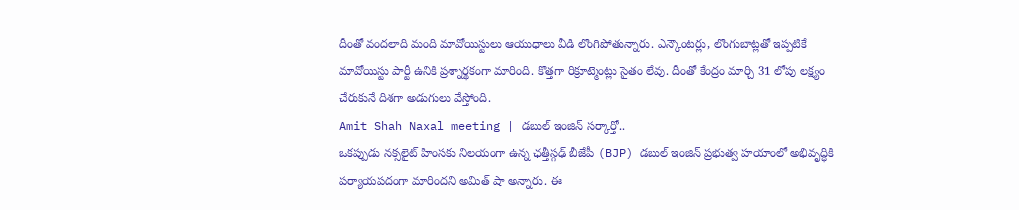దీంతో వందలాది మంది మావోయిస్టులు ఆయుధాలు వీడి లొంగిపోతున్నారు. ఎన్కౌంటర్లు, లొంగుబాట్లతో ఇప్పటికే మావోయిస్టు పార్టీ ఉనికి ప్రశ్నార్థకంగా మారింది. కొత్తగా రిక్రూట్మెంట్లు సైతం లేవు. దీంతో కేంద్రం మార్చి 31 లోపు లక్ష్యం చేరుకునే దిశగా అడుగులు వేస్తోంది.
Amit Shah Naxal meeting | డబుల్ ఇంజిన్ సర్కార్తో..
ఒకప్పుడు నక్సలైట్ హింసకు నిలయంగా ఉన్న ఛత్తీస్గఢ్ బీజేపీ (BJP) డబుల్ ఇంజిన్ ప్రభుత్వ హయాంలో అభివృద్ధికి పర్యాయపదంగా మారిందని అమిత్ షా అన్నారు. ఈ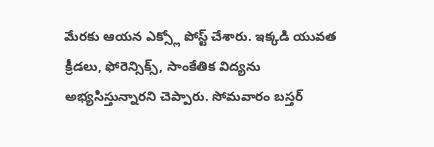మేరకు ఆయన ఎక్స్లో పోస్ట్ చేశారు. ఇక్కడి యువత క్రీడలు, ఫోరెన్సిక్స్, సాంకేతిక విద్యను అభ్యసిస్తున్నారని చెప్పారు. సోమవారం బస్తర్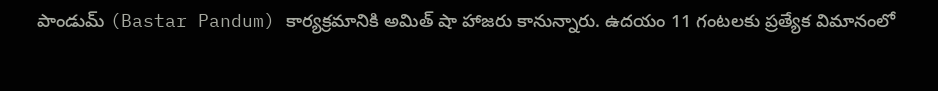పాండుమ్ (Bastar Pandum) కార్యక్రమానికి అమిత్ షా హాజరు కానున్నారు. ఉదయం 11 గంటలకు ప్రత్యేక విమానంలో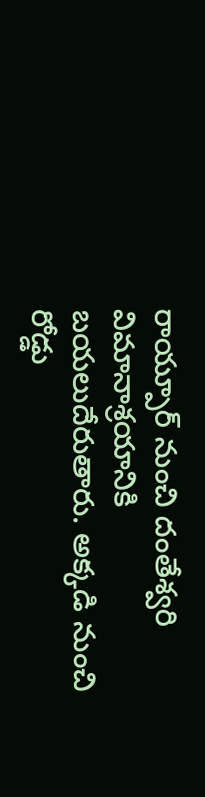రాయ్పూర్ నుంచి దంతేశ్వరి విమానాశ్రయానికి బయలుదేరుతారు. అక్కడి నుంచి రోడ్డు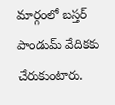మార్గంలో బస్తర్ పాండుమ్ వేదికకు చేరుకుంటారు.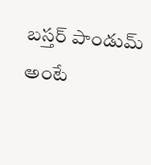బస్తర్ పాండుమ్ అంటే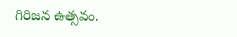గిరిజన ఉత్సవం.